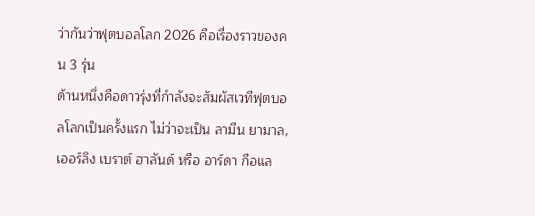ว่ากันว่าฟุตบอลโลก 2026 คือเรื่องราวของคน 3 รุ่น
ด้านหนึ่งคือดาวรุ่งที่กำลังจะสัมผัสเวทีฟุตบอลโลกเป็นครั้งแรก ไม่ว่าจะเป็น ลามีน ยามาล, เออร์ลิง เบราต์ ฮาลันด์ หรือ อาร์ดา กือแล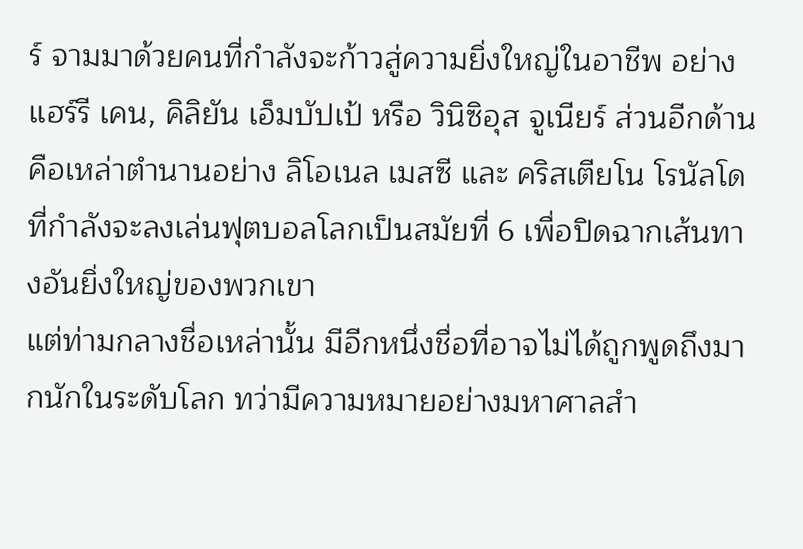ร์ จามมาด้วยคนที่กำลังจะก้าวสู่ความยิ่งใหญ่ในอาชีพ อย่าง แฮร์รี เคน, คิลิยัน เอ็มบัปเป้ หรือ วินิซิอุส จูเนียร์ ส่วนอีกด้านคือเหล่าตำนานอย่าง ลิโอเนล เมสซี และ คริสเตียโน โรนัลโด ที่กำลังจะลงเล่นฟุตบอลโลกเป็นสมัยที่ 6 เพื่อปิดฉากเส้นทางอันยิ่งใหญ่ของพวกเขา
แต่ท่ามกลางชื่อเหล่านั้น มีอีกหนึ่งชื่อที่อาจไม่ได้ถูกพูดถึงมากนักในระดับโลก ทว่ามีความหมายอย่างมหาศาลสำ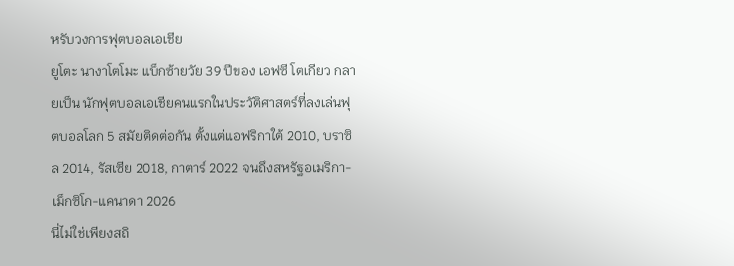หรับวงการฟุตบอลเอเชีย
ยูโตะ นางาโตโมะ แบ็กซ้ายวัย 39 ปีของ เอฟซี โตเกียว กลายเป็น นักฟุตบอลเอเชียคนแรกในประวัติศาสตร์ที่ลงเล่นฟุตบอลโลก 5 สมัยติดต่อกัน ตั้งแต่แอฟริกาใต้ 2010, บราซิล 2014, รัสเซีย 2018, กาตาร์ 2022 จนถึงสหรัฐอเมริกา-เม็กซิโก-แคนาดา 2026
นี่ไม่ใช่เพียงสถิ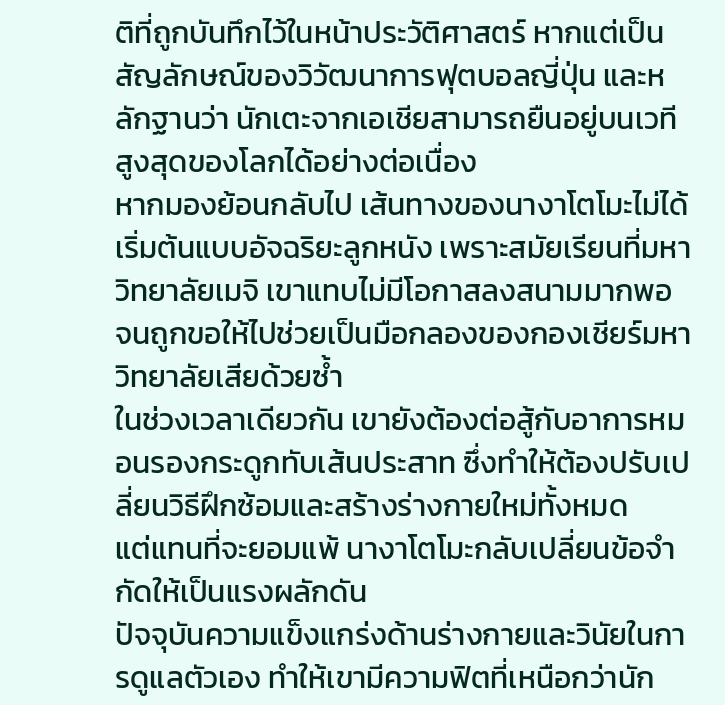ติที่ถูกบันทึกไว้ในหน้าประวัติศาสตร์ หากแต่เป็นสัญลักษณ์ของวิวัฒนาการฟุตบอลญี่ปุ่น และหลักฐานว่า นักเตะจากเอเชียสามารถยืนอยู่บนเวทีสูงสุดของโลกได้อย่างต่อเนื่อง
หากมองย้อนกลับไป เส้นทางของนางาโตโมะไม่ได้เริ่มต้นแบบอัจฉริยะลูกหนัง เพราะสมัยเรียนที่มหาวิทยาลัยเมจิ เขาแทบไม่มีโอกาสลงสนามมากพอ จนถูกขอให้ไปช่วยเป็นมือกลองของกองเชียร์มหาวิทยาลัยเสียด้วยซ้ำ
ในช่วงเวลาเดียวกัน เขายังต้องต่อสู้กับอาการหมอนรองกระดูกทับเส้นประสาท ซึ่งทำให้ต้องปรับเปลี่ยนวิธีฝึกซ้อมและสร้างร่างกายใหม่ทั้งหมด
แต่แทนที่จะยอมแพ้ นางาโตโมะกลับเปลี่ยนข้อจำกัดให้เป็นแรงผลักดัน
ปัจจุบันความแข็งแกร่งด้านร่างกายและวินัยในการดูแลตัวเอง ทำให้เขามีความฟิตที่เหนือกว่านัก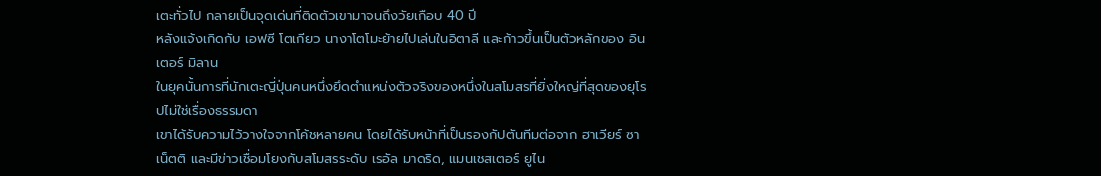เตะทั่วไป กลายเป็นจุดเด่นที่ติดตัวเขามาจนถึงวัยเกือบ 40 ปี
หลังแจ้งเกิดกับ เอฟซี โตเกียว นางาโตโมะย้ายไปเล่นในอิตาลี และก้าวขึ้นเป็นตัวหลักของ อินเตอร์ มิลาน
ในยุคนั้นการที่นักเตะญี่ปุ่นคนหนึ่งยึดตำแหน่งตัวจริงของหนึ่งในสโมสรที่ยิ่งใหญ่ที่สุดของยุโรปไม่ใช่เรื่องธรรมดา
เขาได้รับความไว้วางใจจากโค้ชหลายคน โดยได้รับหน้าที่เป็นรองกัปตันทีมต่อจาก ฮาเวียร์ ซาเน็ตติ และมีข่าวเชื่อมโยงกับสโมสรระดับ เรอัล มาดริด, แมนเชสเตอร์ ยูไน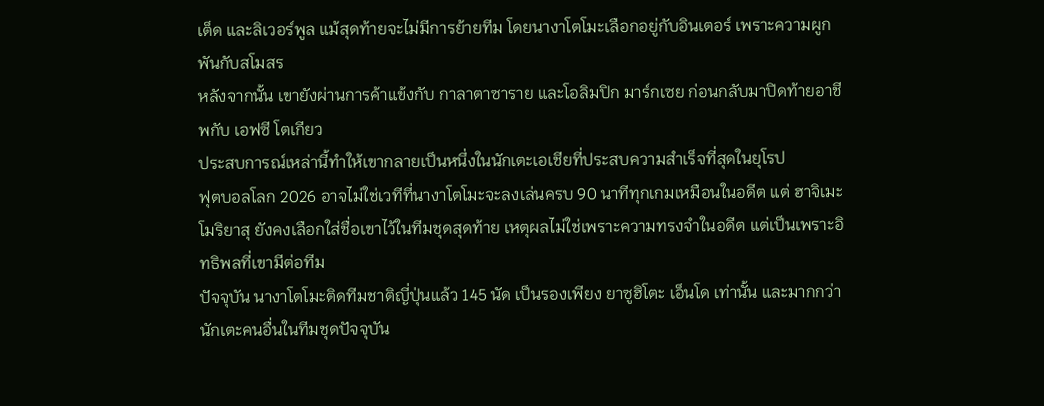เต็ด และลิเวอร์พูล แม้สุดท้ายจะไม่มีการย้ายทีม โดยนางาโตโมะเลือกอยู่กับอินเตอร์ เพราะความผูกพันกับสโมสร
หลังจากนั้น เขายังผ่านการค้าแข้งกับ กาลาตาซาราย และโอลิมปิก มาร์กเซย ก่อนกลับมาปิดท้ายอาชีพกับ เอฟซี โตเกียว
ประสบการณ์เหล่านี้ทำให้เขากลายเป็นหนึ่งในนักเตะเอเชียที่ประสบความสำเร็จที่สุดในยุโรป
ฟุตบอลโลก 2026 อาจไม่ใช่เวทีที่นางาโตโมะจะลงเล่นครบ 90 นาทีทุกเกมเหมือนในอดีต แต่ ฮาจิเมะ โมริยาสุ ยังคงเลือกใส่ชื่อเขาไว้ในทีมชุดสุดท้าย เหตุผลไม่ใช่เพราะความทรงจำในอดีต แต่เป็นเพราะอิทธิพลที่เขามีต่อทีม
ปัจจุบัน นางาโตโมะติดทีมชาติญี่ปุ่นแล้ว 145 นัด เป็นรองเพียง ยาซูฮิโตะ เอ็นโด เท่านั้น และมากกว่านักเตะคนอื่นในทีมชุดปัจจุบัน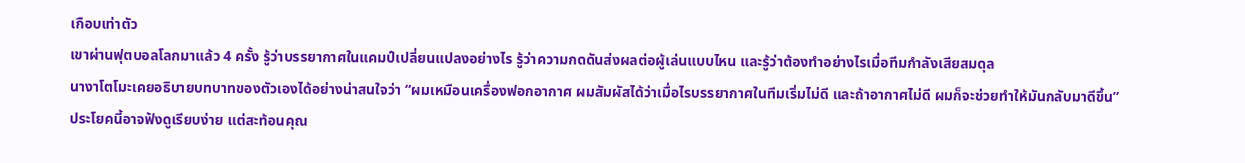เกือบเท่าตัว
เขาผ่านฟุตบอลโลกมาแล้ว 4 ครั้ง รู้ว่าบรรยากาศในแคมป์เปลี่ยนแปลงอย่างไร รู้ว่าความกดดันส่งผลต่อผู้เล่นแบบไหน และรู้ว่าต้องทำอย่างไรเมื่อทีมกำลังเสียสมดุล
นางาโตโมะเคยอธิบายบทบาทของตัวเองได้อย่างน่าสนใจว่า “ผมเหมือนเครื่องฟอกอากาศ ผมสัมผัสได้ว่าเมื่อไรบรรยากาศในทีมเริ่มไม่ดี และถ้าอากาศไม่ดี ผมก็จะช่วยทำให้มันกลับมาดีขึ้น”
ประโยคนี้อาจฟังดูเรียบง่าย แต่สะท้อนคุณ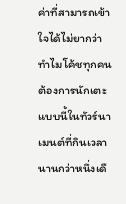ค่าที่สามารถเข้าใจได้ไม่ยากว่า ทำไมโค้ชทุกคนต้องการนักเตะแบบนี้ในทัวร์นาเมนต์ที่กินเวลานานกว่าหนึ่งเดื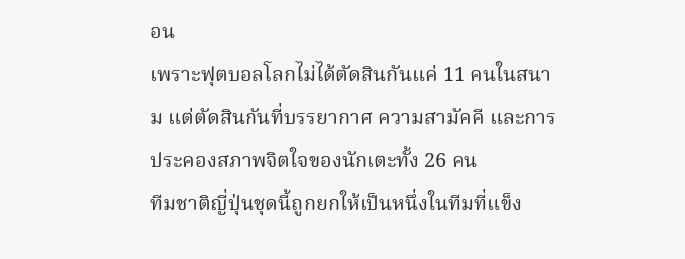อน
เพราะฟุตบอลโลกไม่ได้ตัดสินกันแค่ 11 คนในสนาม แต่ตัดสินกันที่บรรยากาศ ความสามัคคี และการประคองสภาพจิตใจของนักเตะทั้ง 26 คน
ทีมชาติญี่ปุ่นชุดนี้ถูกยกให้เป็นหนึ่งในทีมที่แข็ง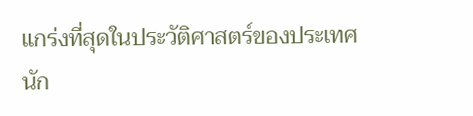แกร่งที่สุดในประวัติศาสตร์ของประเทศ นัก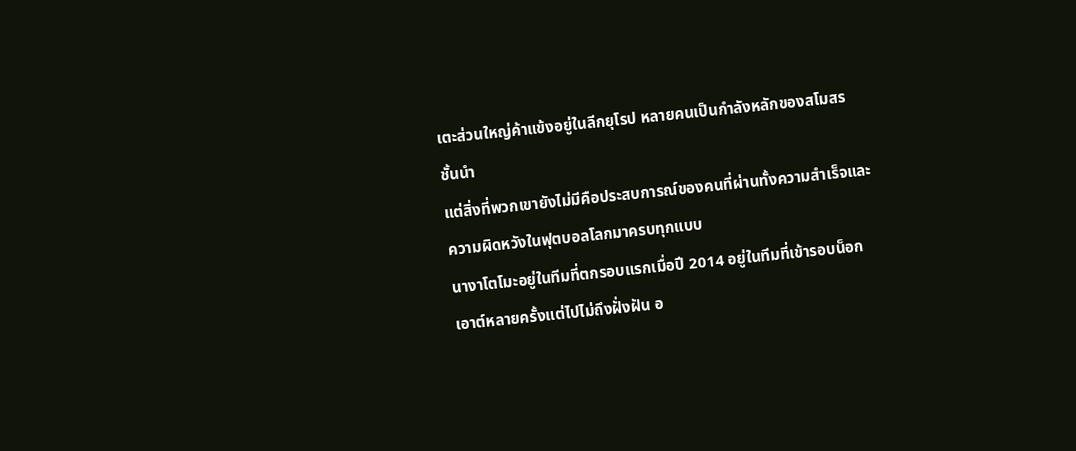เตะส่วนใหญ่ค้าแข้งอยู่ในลีกยุโรป หลายคนเป็นกำลังหลักของสโมสรชั้นนำ
แต่สิ่งที่พวกเขายังไม่มีคือประสบการณ์ของคนที่ผ่านทั้งความสำเร็จและความผิดหวังในฟุตบอลโลกมาครบทุกแบบ
นางาโตโมะอยู่ในทีมที่ตกรอบแรกเมื่อปี 2014 อยู่ในทีมที่เข้ารอบน็อกเอาต์หลายครั้งแต่ไปไม่ถึงฝั่งฝัน อ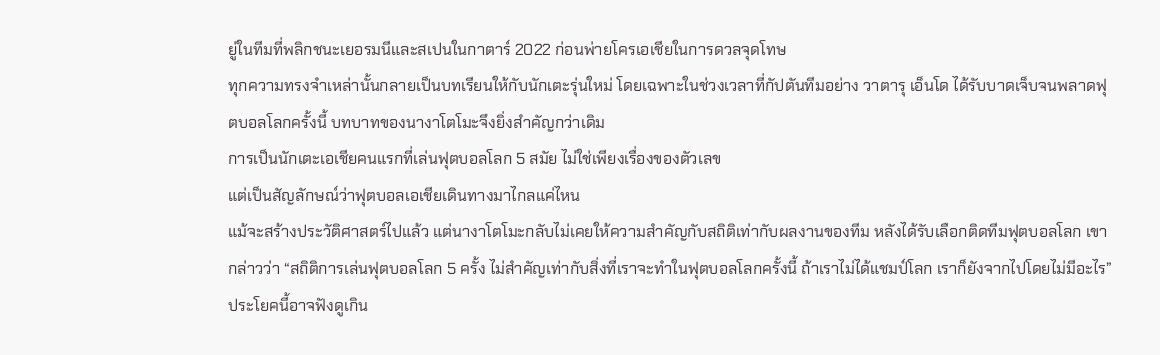ยู่ในทีมที่พลิกชนะเยอรมนีและสเปนในกาตาร์ 2022 ก่อนพ่ายโครเอเชียในการดวลจุดโทษ
ทุกความทรงจำเหล่านั้นกลายเป็นบทเรียนให้กับนักเตะรุ่นใหม่ โดยเฉพาะในช่วงเวลาที่กัปตันทีมอย่าง วาตารุ เอ็นโด ได้รับบาดเจ็บจนพลาดฟุตบอลโลกครั้งนี้ บทบาทของนางาโตโมะจึงยิ่งสำคัญกว่าเดิม
การเป็นนักเตะเอเชียคนแรกที่เล่นฟุตบอลโลก 5 สมัย ไม่ใช่เพียงเรื่องของตัวเลข
แต่เป็นสัญลักษณ์ว่าฟุตบอลเอเชียเดินทางมาไกลแค่ไหน
แม้จะสร้างประวัติศาสตร์ไปแล้ว แต่นางาโตโมะกลับไม่เคยให้ความสำคัญกับสถิติเท่ากับผลงานของทีม หลังได้รับเลือกติดทีมฟุตบอลโลก เขากล่าวว่า “สถิติการเล่นฟุตบอลโลก 5 ครั้ง ไม่สำคัญเท่ากับสิ่งที่เราจะทำในฟุตบอลโลกครั้งนี้ ถ้าเราไม่ได้แชมป์โลก เราก็ยังจากไปโดยไม่มีอะไร”
ประโยคนี้อาจฟังดูเกิน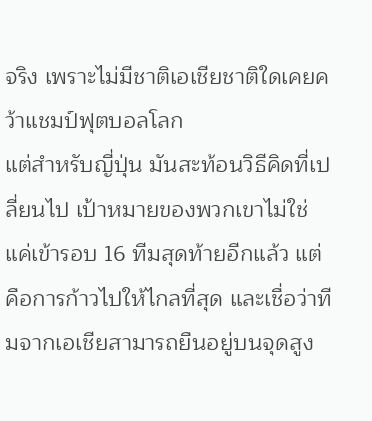จริง เพราะไม่มีชาติเอเชียชาติใดเคยคว้าแชมป์ฟุตบอลโลก
แต่สำหรับญี่ปุ่น มันสะท้อนวิธีคิดที่เปลี่ยนไป เป้าหมายของพวกเขาไม่ใช่แค่เข้ารอบ 16 ทีมสุดท้ายอีกแล้ว แต่คือการก้าวไปให้ไกลที่สุด และเชื่อว่าทีมจากเอเชียสามารถยืนอยู่บนจุดสูง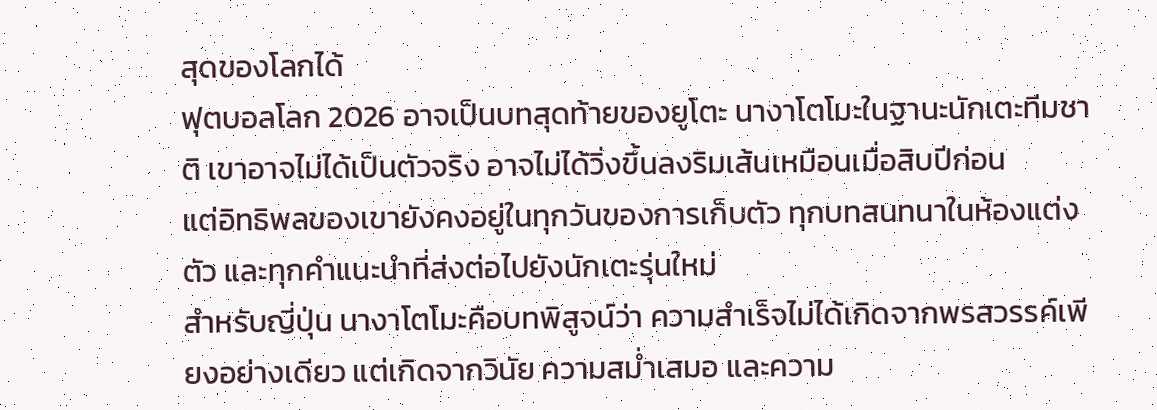สุดของโลกได้
ฟุตบอลโลก 2026 อาจเป็นบทสุดท้ายของยูโตะ นางาโตโมะในฐานะนักเตะทีมชาติ เขาอาจไม่ได้เป็นตัวจริง อาจไม่ได้วิ่งขึ้นลงริมเส้นเหมือนเมื่อสิบปีก่อน
แต่อิทธิพลของเขายังคงอยู่ในทุกวันของการเก็บตัว ทุกบทสนทนาในห้องแต่งตัว และทุกคำแนะนำที่ส่งต่อไปยังนักเตะรุ่นใหม่
สำหรับญี่ปุ่น นางาโตโมะคือบทพิสูจน์ว่า ความสำเร็จไม่ได้เกิดจากพรสวรรค์เพียงอย่างเดียว แต่เกิดจากวินัย ความสม่ำเสมอ และความ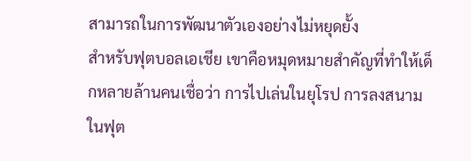สามารถในการพัฒนาตัวเองอย่างไม่หยุดยั้ง
สำหรับฟุตบอลเอเชีย เขาคือหมุดหมายสำคัญที่ทำให้เด็กหลายล้านคนเชื่อว่า การไปเล่นในยุโรป การลงสนามในฟุต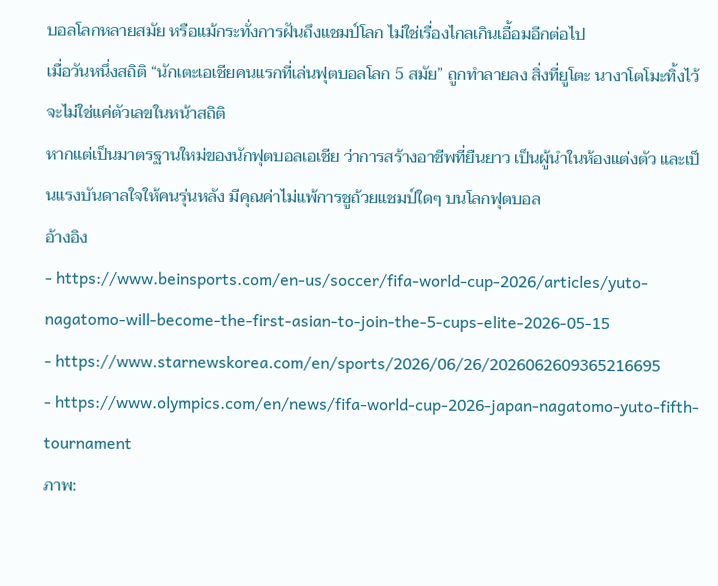บอลโลกหลายสมัย หรือแม้กระทั่งการฝันถึงแชมป์โลก ไม่ใช่เรื่องไกลเกินเอื้อมอีกต่อไป
เมื่อวันหนึ่งสถิติ “นักเตะเอเชียคนแรกที่เล่นฟุตบอลโลก 5 สมัย” ถูกทำลายลง สิ่งที่ยูโตะ นางาโตโมะทิ้งไว้จะไม่ใช่แค่ตัวเลขในหน้าสถิติ
หากแต่เป็นมาตรฐานใหม่ของนักฟุตบอลเอเชีย ว่าการสร้างอาชีพที่ยืนยาว เป็นผู้นำในห้องแต่งตัว และเป็นแรงบันดาลใจให้คนรุ่นหลัง มีคุณค่าไม่แพ้การชูถ้วยแชมป์ใดๆ บนโลกฟุตบอล
อ้างอิง
- https://www.beinsports.com/en-us/soccer/fifa-world-cup-2026/articles/yuto-nagatomo-will-become-the-first-asian-to-join-the-5-cups-elite-2026-05-15
- https://www.starnewskorea.com/en/sports/2026/06/26/2026062609365216695
- https://www.olympics.com/en/news/fifa-world-cup-2026-japan-nagatomo-yuto-fifth-tournament
ภาพ: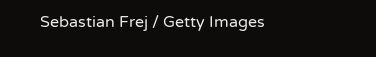Sebastian Frej / Getty Images